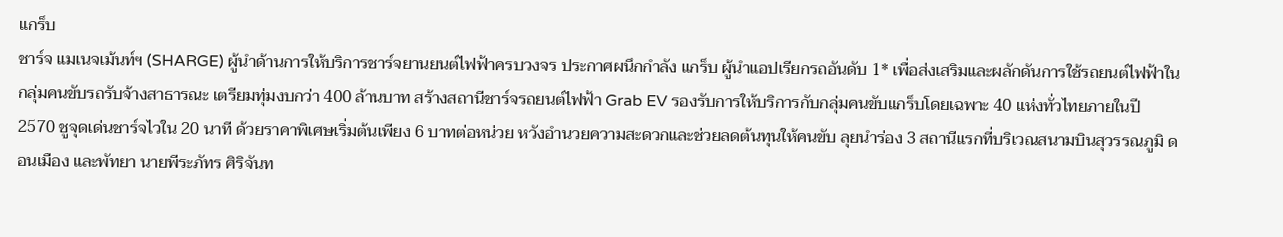แกร็บ
ชาร์จ แมเนจเม้นท์ฯ (SHARGE) ผู้นำด้านการให้บริการชาร์จยานยนต์ไฟฟ้าครบวงจร ประกาศผนึกกำลัง แกร็บ ผู้นำแอปเรียกรถอันดับ 1* เพื่อส่งเสริมและผลักดันการใช้รถยนต์ไฟฟ้าในกลุ่มคนขับรถรับจ้างสาธารณะ เตรียมทุ่มงบกว่า 400 ล้านบาท สร้างสถานีชาร์จรถยนต์ไฟฟ้า Grab EV รองรับการให้บริการกับกลุ่มคนขับแกร็บโดยเฉพาะ 40 แห่งทั่วไทยภายในปี 2570 ชูจุดเด่นชาร์จไวใน 20 นาที ด้วยราคาพิเศษเริ่มต้นเพียง 6 บาทต่อหน่วย หวังอำนวยความสะดวกและช่วยลดต้นทุนให้คนขับ ลุยนำร่อง 3 สถานีแรกที่บริเวณสนามบินสุวรรณภูมิ ดอนเมือง และพัทยา นายพีระภัทร ศิริจันท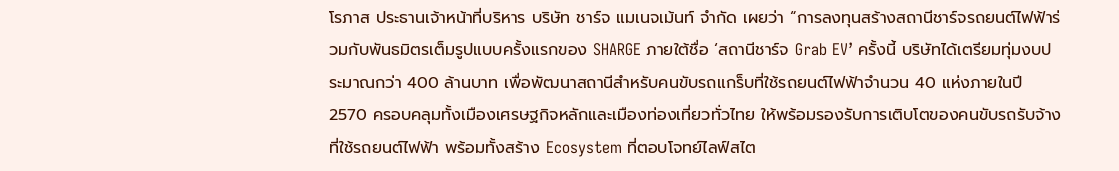โรภาส ประธานเจ้าหน้าที่บริหาร บริษัท ชาร์จ แมเนจเม้นท์ จำกัด เผยว่า “การลงทุนสร้างสถานีชาร์จรถยนต์ไฟฟ้าร่วมกับพันธมิตรเต็มรูปแบบครั้งแรกของ SHARGE ภายใต้ชื่อ ‘สถานีชาร์จ Grab EV’ ครั้งนี้ บริษัทได้เตรียมทุ่มงบประมาณกว่า 400 ล้านบาท เพื่อพัฒนาสถานีสำหรับคนขับรถแกร็บที่ใช้รถยนต์ไฟฟ้าจำนวน 40 แห่งภายในปี 2570 ครอบคลุมทั้งเมืองเศรษฐกิจหลักและเมืองท่องเที่ยวทั่วไทย ให้พร้อมรองรับการเติบโตของคนขับรถรับจ้างที่ใช้รถยนต์ไฟฟ้า พร้อมทั้งสร้าง Ecosystem ที่ตอบโจทย์ไลฟ์สไต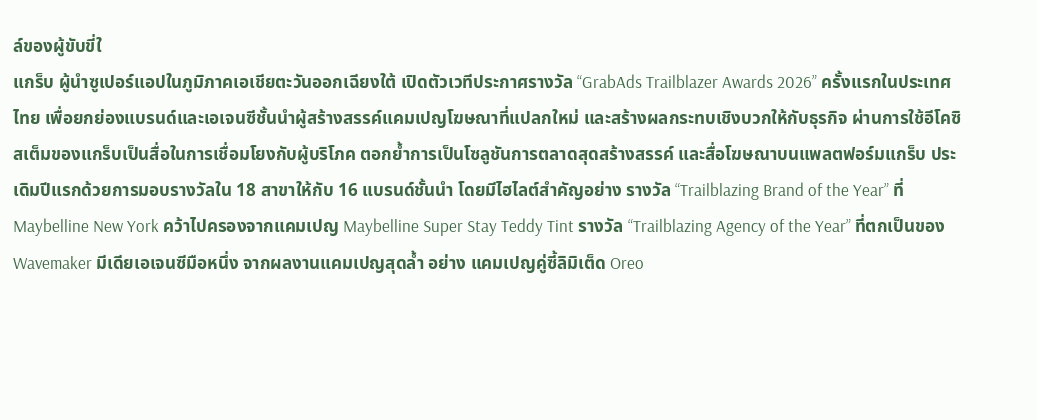ล์ของผู้ขับขี่ใ
แกร็บ ผู้นำซูเปอร์แอปในภูมิภาคเอเชียตะวันออกเฉียงใต้ เปิดตัวเวทีประกาศรางวัล “GrabAds Trailblazer Awards 2026” ครั้งแรกในประเทศไทย เพื่อยกย่องแบรนด์และเอเจนซีชั้นนำผู้สร้างสรรค์แคมเปญโฆษณาที่แปลกใหม่ และสร้างผลกระทบเชิงบวกให้กับธุรกิจ ผ่านการใช้อีโคซิสเต็มของแกร็บเป็นสื่อในการเชื่อมโยงกับผู้บริโภค ตอกย้ำการเป็นโซลูชันการตลาดสุดสร้างสรรค์ และสื่อโฆษณาบนแพลตฟอร์มแกร็บ ประเดิมปีแรกด้วยการมอบรางวัลใน 18 สาขาให้กับ 16 แบรนด์ชั้นนำ โดยมีไฮไลต์สำคัญอย่าง รางวัล “Trailblazing Brand of the Year” ที่ Maybelline New York คว้าไปครองจากแคมเปญ Maybelline Super Stay Teddy Tint รางวัล “Trailblazing Agency of the Year” ที่ตกเป็นของ Wavemaker มีเดียเอเจนซีมือหนึ่ง จากผลงานแคมเปญสุดล้ำ อย่าง แคมเปญคู่ซี้ลิมิเต็ด Oreo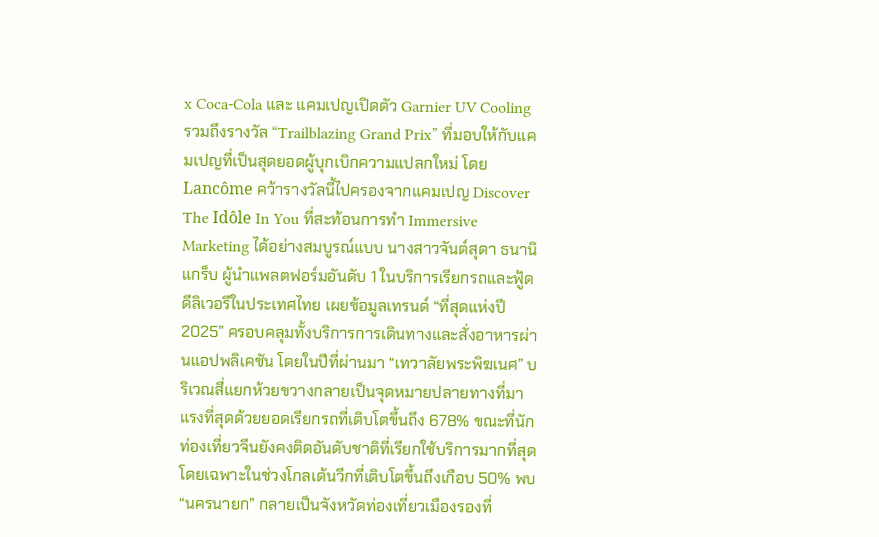x Coca-Cola และ แคมเปญเปิดตัว Garnier UV Cooling รวมถึงรางวัล “Trailblazing Grand Prix” ที่มอบให้กับแคมเปญที่เป็นสุดยอดผู้บุกเบิกความแปลกใหม่ โดย Lancôme คว้ารางวัลนี้ไปครองจากแคมเปญ Discover The Idôle In You ที่สะท้อนการทำ Immersive Marketing ได้อย่างสมบูรณ์แบบ นางสาวจันต์สุดา ธนานิ
แกร็บ ผู้นำแพลตฟอร์มอันดับ 1 ในบริการเรียกรถและฟู้ดดีลิเวอรีในประเทศไทย เผยข้อมูลเทรนด์ “ที่สุดแห่งปี 2025” ครอบคลุมทั้งบริการการเดินทางและสั่งอาหารผ่านแอปพลิเคชัน โดยในปีที่ผ่านมา “เทวาลัยพระพิฆเนศ” บริเวณสี่แยกห้วยขวางกลายเป็นจุดหมายปลายทางที่มาแรงที่สุดด้วยยอดเรียกรถที่เติบโตขึ้นถึง 678% ขณะที่นักท่องเที่ยวจีนยังคงติดอันดับชาติที่เรียกใช้บริการมากที่สุด โดยเฉพาะในช่วงโกลเด้นวีกที่เติบโตขึ้นถึงเกือบ 50% พบ “นครนายก” กลายเป็นจังหวัดท่องเที่ยวเมืองรองที่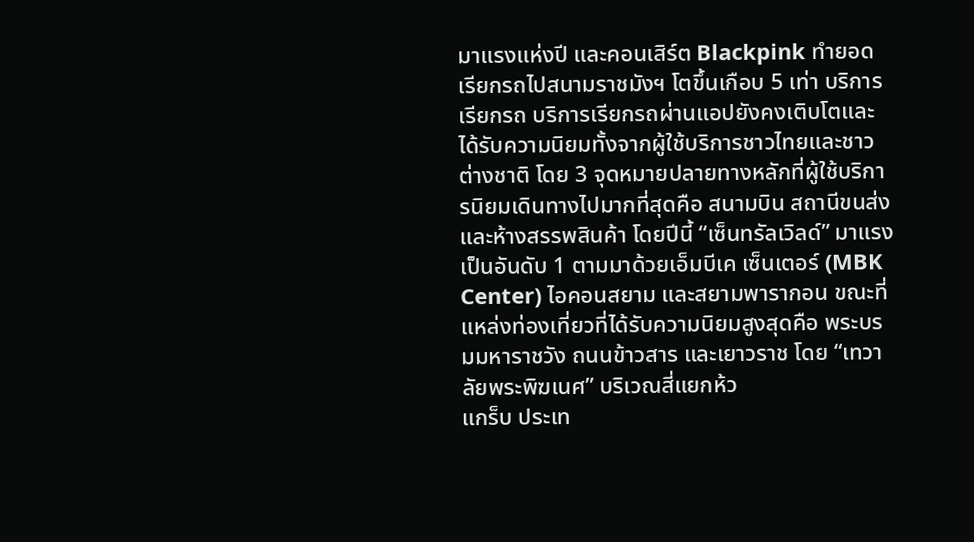มาแรงแห่งปี และคอนเสิร์ต Blackpink ทำยอดเรียกรถไปสนามราชมังฯ โตขึ้นเกือบ 5 เท่า บริการเรียกรถ บริการเรียกรถผ่านแอปยังคงเติบโตและได้รับความนิยมทั้งจากผู้ใช้บริการชาวไทยและชาวต่างชาติ โดย 3 จุดหมายปลายทางหลักที่ผู้ใช้บริการนิยมเดินทางไปมากที่สุดคือ สนามบิน สถานีขนส่ง และห้างสรรพสินค้า โดยปีนี้ “เซ็นทรัลเวิลด์” มาแรงเป็นอันดับ 1 ตามมาด้วยเอ็มบีเค เซ็นเตอร์ (MBK Center) ไอคอนสยาม และสยามพารากอน ขณะที่แหล่งท่องเที่ยวที่ได้รับความนิยมสูงสุดคือ พระบรมมหาราชวัง ถนนข้าวสาร และเยาวราช โดย “เทวาลัยพระพิฆเนศ” บริเวณสี่แยกห้ว
แกร็บ ประเท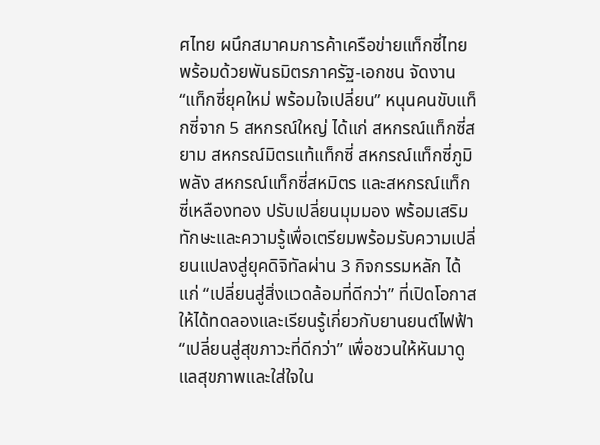ศไทย ผนึกสมาคมการค้าเครือข่ายแท็กซี่ไทย พร้อมด้วยพันธมิตรภาครัฐ-เอกชน จัดงาน “แท็กซี่ยุคใหม่ พร้อมใจเปลี่ยน” หนุนคนขับแท็กซี่จาก 5 สหกรณ์ใหญ่ ได้แก่ สหกรณ์แท็กซี่สยาม สหกรณ์มิตรแท้แท็กซี่ สหกรณ์แท็กซี่ภูมิพลัง สหกรณ์แท็กซี่สหมิตร และสหกรณ์แท็กซี่เหลืองทอง ปรับเปลี่ยนมุมมอง พร้อมเสริมทักษะและความรู้เพื่อเตรียมพร้อมรับความเปลี่ยนแปลงสู่ยุคดิจิทัลผ่าน 3 กิจกรรมหลัก ได้แก่ “เปลี่ยนสู่สิ่งแวดล้อมที่ดีกว่า” ที่เปิดโอกาสให้ได้ทดลองและเรียนรู้เกี่ยวกับยานยนต์ไฟฟ้า “เปลี่ยนสู่สุขภาวะที่ดีกว่า” เพื่อชวนให้หันมาดูแลสุขภาพและใส่ใจใน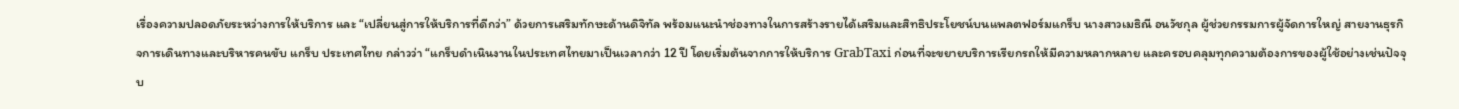เรื่องความปลอดภัยระหว่างการให้บริการ และ “เปลี่ยนสู่การให้บริการที่ดีกว่า” ด้วยการเสริมทักษะด้านดิจิทัล พร้อมแนะนำช่องทางในการสร้างรายได้เสริมและสิทธิประโยชน์บนแพลตฟอร์มแกร็บ นางสาวเมธิณี อนวัชกุล ผู้ช่วยกรรมการผู้จัดการใหญ่ สายงานธุรกิจการเดินทางและบริหารคนขับ แกร็บ ประเทศไทย กล่าวว่า “แกร็บดำเนินงานในประเทศไทยมาเป็นเวลากว่า 12 ปี โดยเริ่มต้นจากการให้บริการ GrabTaxi ก่อนที่จะขยายบริการเรียกรถให้มีความหลากหลาย และครอบคลุมทุกความต้องการของผู้ใช้อย่างเช่นปัจจุบ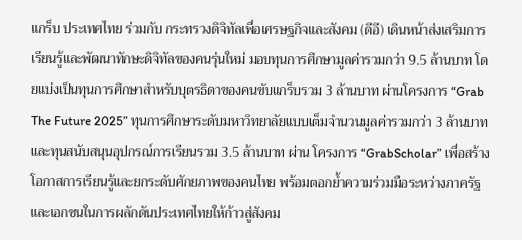แกร็บ ประเทศไทย ร่วมกับ กระทรวงดิจิทัลเพื่อเศรษฐกิจและสังคม (ดีอี) เดินหน้าส่งเสริมการเรียนรู้และพัฒนาทักษะดิจิทัลของคนรุ่นใหม่ มอบทุนการศึกษามูลค่ารวมกว่า 9.5 ล้านบาท โดยแบ่งเป็นทุนการศึกษาสำหรับบุตรธิดาของคนขับแกร็บรวม 3 ล้านบาท ผ่านโครงการ “Grab The Future 2025” ทุนการศึกษาระดับมหาวิทยาลัยแบบเต็มจำนวนมูลค่ารวมกว่า 3 ล้านบาท และทุนสนับสนุนอุปกรณ์การเรียนรวม 3.5 ล้านบาท ผ่าน โครงการ “GrabScholar” เพื่อสร้างโอกาสการเรียนรู้และยกระดับศักยภาพของคนไทย พร้อมตอกย้ำความร่วมมือระหว่างภาครัฐและเอกชนในการผลักดันประเทศไทยให้ก้าวสู่สังคม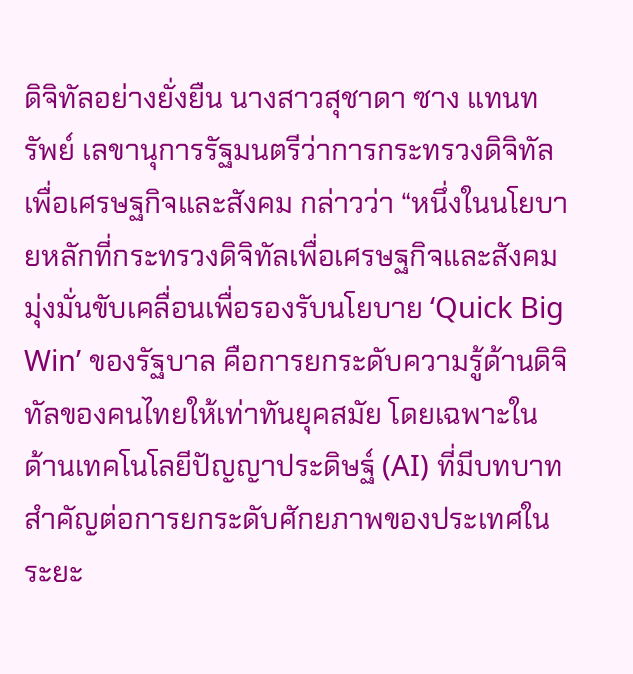ดิจิทัลอย่างยั่งยืน นางสาวสุชาดา ซาง แทนทรัพย์ เลขานุการรัฐมนตรีว่าการกระทรวงดิจิทัลเพื่อเศรษฐกิจและสังคม กล่าวว่า “หนึ่งในนโยบายหลักที่กระทรวงดิจิทัลเพื่อเศรษฐกิจและสังคม มุ่งมั่นขับเคลื่อนเพื่อรองรับนโยบาย ‘Quick Big Win’ ของรัฐบาล คือการยกระดับความรู้ด้านดิจิทัลของคนไทยให้เท่าทันยุคสมัย โดยเฉพาะในด้านเทคโนโลยีปัญญาประดิษฐ์ (AI) ที่มีบทบาทสำคัญต่อการยกระดับศักยภาพของประเทศในระยะ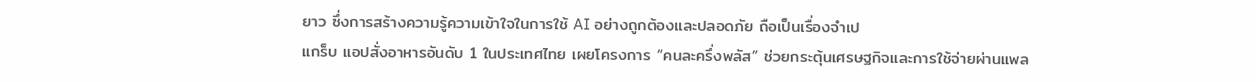ยาว ซึ่งการสร้างความรู้ความเข้าใจในการใช้ AI อย่างถูกต้องและปลอดภัย ถือเป็นเรื่องจำเป
แกร็บ แอปสั่งอาหารอันดับ 1 ในประเทศไทย เผยโครงการ “คนละครึ่งพลัส” ช่วยกระตุ้นเศรษฐกิจและการใช้จ่ายผ่านแพล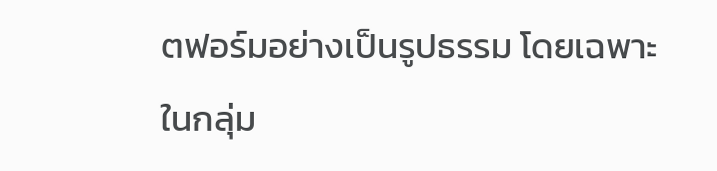ตฟอร์มอย่างเป็นรูปธรรม โดยเฉพาะในกลุ่ม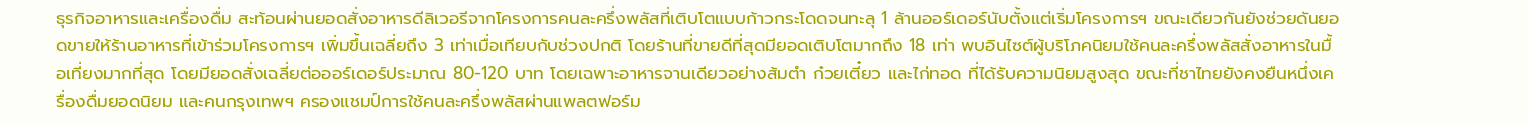ธุรกิจอาหารและเครื่องดื่ม สะท้อนผ่านยอดสั่งอาหารดีลิเวอรีจากโครงการคนละครึ่งพลัสที่เติบโตแบบก้าวกระโดดจนทะลุ 1 ล้านออร์เดอร์นับตั้งแต่เริ่มโครงการฯ ขณะเดียวกันยังช่วยดันยอดขายให้ร้านอาหารที่เข้าร่วมโครงการฯ เพิ่มขึ้นเฉลี่ยถึง 3 เท่าเมื่อเทียบกับช่วงปกติ โดยร้านที่ขายดีที่สุดมียอดเติบโตมากถึง 18 เท่า พบอินไซต์ผู้บริโภคนิยมใช้คนละครึ่งพลัสสั่งอาหารในมื้อเที่ยงมากที่สุด โดยมียอดสั่งเฉลี่ยต่อออร์เดอร์ประมาณ 80-120 บาท โดยเฉพาะอาหารจานเดียวอย่างส้มตำ ก๋วยเตี๋ยว และไก่ทอด ที่ได้รับความนิยมสูงสุด ขณะที่ชาไทยยังคงยืนหนึ่งเครื่องดื่มยอดนิยม และคนกรุงเทพฯ ครองแชมป์การใช้คนละครึ่งพลัสผ่านแพลตฟอร์ม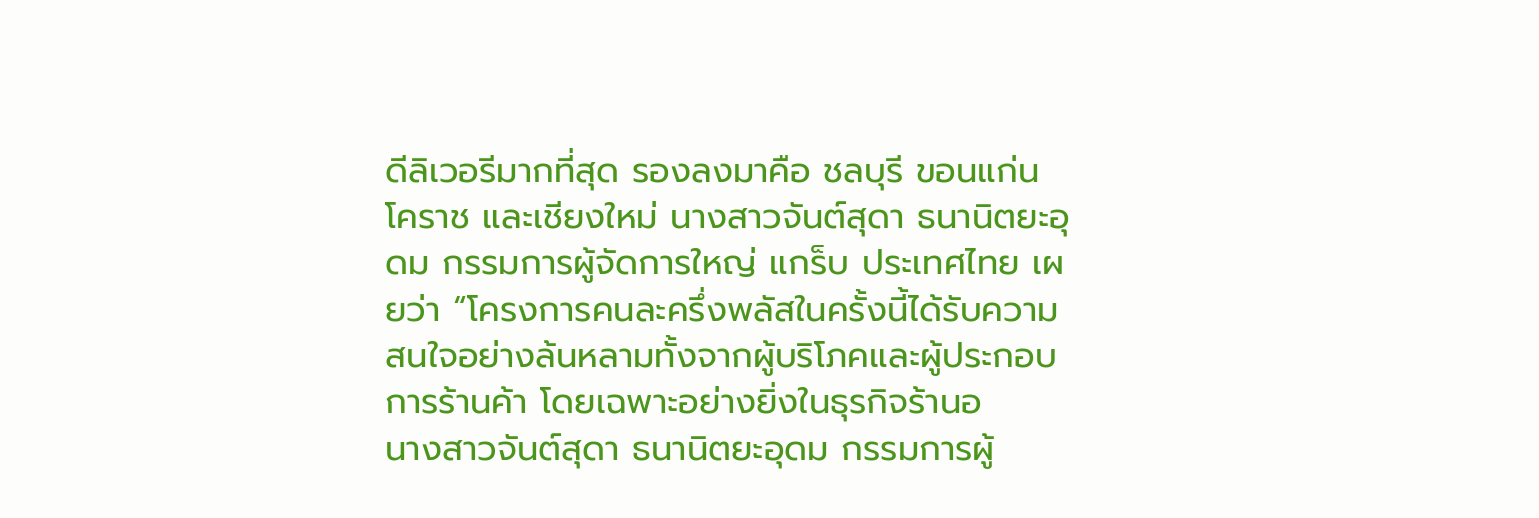ดีลิเวอรีมากที่สุด รองลงมาคือ ชลบุรี ขอนแก่น โคราช และเชียงใหม่ นางสาวจันต์สุดา ธนานิตยะอุดม กรรมการผู้จัดการใหญ่ แกร็บ ประเทศไทย เผยว่า “โครงการคนละครึ่งพลัสในครั้งนี้ได้รับความสนใจอย่างล้นหลามทั้งจากผู้บริโภคและผู้ประกอบการร้านค้า โดยเฉพาะอย่างยิ่งในธุรกิจร้านอ
นางสาวจันต์สุดา ธนานิตยะอุดม กรรมการผู้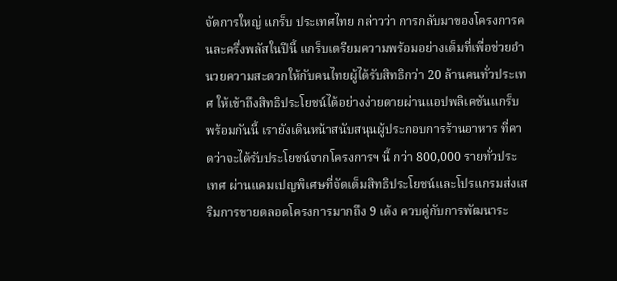จัดการใหญ่ แกร็บ ประเทศไทย กล่าวว่า การกลับมาของโครงการคนละครึ่งพลัสในปีนี้ แกร็บเตรียมความพร้อมอย่างเต็มที่เพื่อช่วยอำนวยความสะดวกให้กับคนไทยผู้ได้รับสิทธิกว่า 20 ล้านคนทั่วประเทศ ให้เข้าถึงสิทธิประโยชน์ได้อย่างง่ายดายผ่านแอปพลิเคชันแกร็บ พร้อมกันนี้ เรายังเดินหน้าสนับสนุนผู้ประกอบการร้านอาหาร ที่คาดว่าจะได้รับประโยชน์จากโครงการฯ นี้ กว่า 800,000 รายทั่วประเทศ ผ่านแคมเปญพิเศษที่จัดเต็มสิทธิประโยชน์และโปรแกรมส่งเสริมการขายตลอดโครงการมากถึง 9 เด้ง ควบคู่กับการพัฒนาระ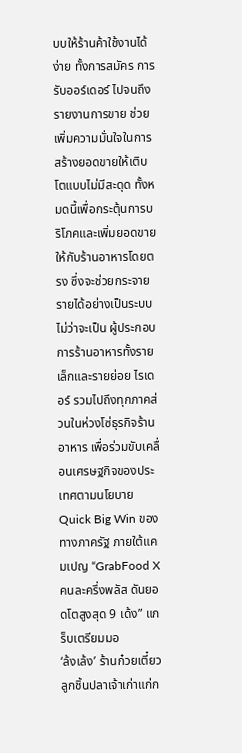บบให้ร้านค้าใช้งานได้ง่าย ทั้งการสมัคร การรับออร์เดอร์ ไปจนถึงรายงานการขาย ช่วยเพิ่มความมั่นใจในการสร้างยอดขายให้เติบโตแบบไม่มีสะดุด ทั้งหมดนี้เพื่อกระตุ้นการบริโภคและเพิ่มยอดขายให้กับร้านอาหารโดยตรง ซึ่งจะช่วยกระจายรายได้อย่างเป็นระบบ ไม่ว่าจะเป็น ผู้ประกอบการร้านอาหารทั้งรายเล็กและรายย่อย ไรเดอร์ รวมไปถึงทุกภาคส่วนในห่วงโซ่ธุรกิจร้านอาหาร เพื่อร่วมขับเคลื่อนเศรษฐกิจของประเทศตามนโยบาย Quick Big Win ของทางภาครัฐ ภายใต้แคมเปญ “GrabFood X คนละครึ่งพลัส ดันยอดโตสูงสุด 9 เด้ง” แกร็บเตรียมมอ
‘ล้งเล้ง’ ร้านก๋วยเตี๋ยวลูกชิ้นปลาเจ้าเก่าแก่ก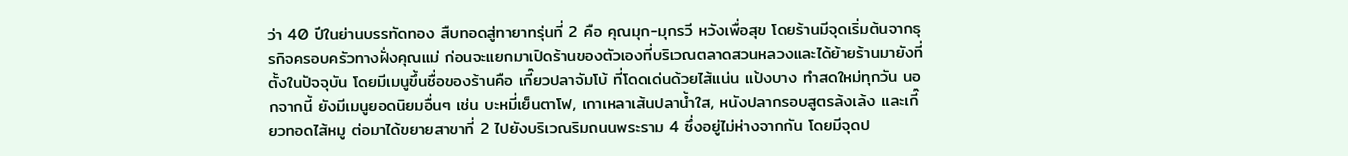ว่า 40 ปีในย่านบรรทัดทอง สืบทอดสู่ทายาทรุ่นที่ 2 คือ คุณมุก-มุกรวี หวังเพื่อสุข โดยร้านมีจุดเริ่มต้นจากธุรกิจครอบครัวทางฝั่งคุณแม่ ก่อนจะแยกมาเปิดร้านของตัวเองที่บริเวณตลาดสวนหลวงและได้ย้ายร้านมายังที่ตั้งในปัจจุบัน โดยมีเมนูขึ้นชื่อของร้านคือ เกี๊ยวปลาจัมโบ้ ที่โดดเด่นด้วยไส้แน่น แป้งบาง ทำสดใหม่ทุกวัน นอกจากนี้ ยังมีเมนูยอดนิยมอื่นๆ เช่น บะหมี่เย็นตาโฟ, เกาเหลาเส้นปลาน้ำใส, หนังปลากรอบสูตรล้งเล้ง และเกี๊ยวทอดไส้หมู ต่อมาได้ขยายสาขาที่ 2 ไปยังบริเวณริมถนนพระราม 4 ซึ่งอยู่ไม่ห่างจากกัน โดยมีจุดป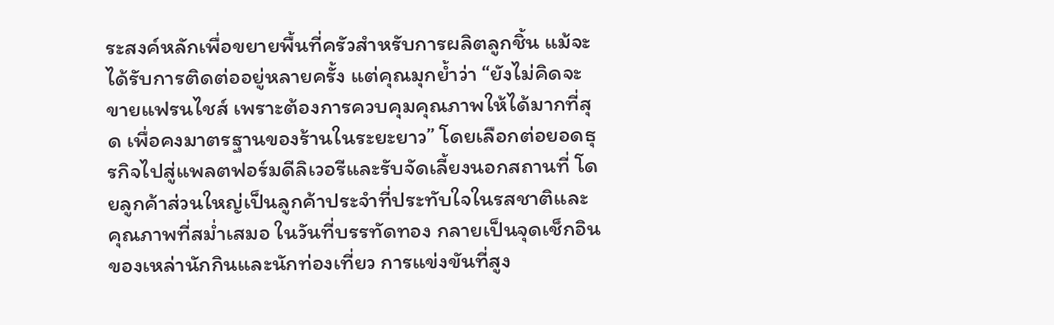ระสงค์หลักเพื่อขยายพื้นที่ครัวสำหรับการผลิตลูกชิ้น แม้จะได้รับการติดต่ออยู่หลายครั้ง แต่คุณมุกย้ำว่า “ยังไม่คิดจะขายแฟรนไชส์ เพราะต้องการควบคุมคุณภาพให้ได้มากที่สุด เพื่อคงมาตรฐานของร้านในระยะยาว” โดยเลือกต่อยอดธุรกิจไปสู่แพลตฟอร์มดีลิเวอรีและรับจัดเลี้ยงนอกสถานที่ โดยลูกค้าส่วนใหญ่เป็นลูกค้าประจำที่ประทับใจในรสชาติและคุณภาพที่สม่ำเสมอ ในวันที่บรรทัดทอง กลายเป็นจุดเช็กอินของเหล่านักกินและนักท่องเที่ยว การแข่งขันที่สูง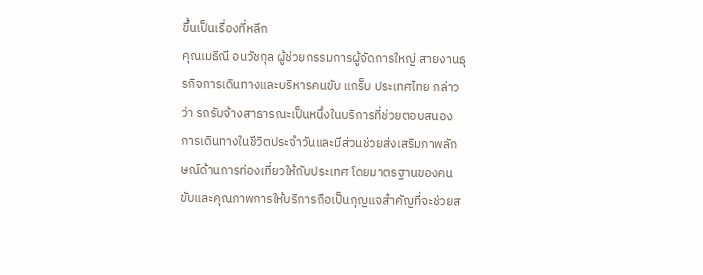ขึ้นเป็นเรื่องที่หลีก
คุณเมธิณี อนวัชกุล ผู้ช่วยกรรมการผู้จัดการใหญ่ สายงานธุรกิจการเดินทางและบริหารคนขับ แกร็บ ประเทศไทย กล่าวว่า รถรับจ้างสาธารณะเป็นหนึ่งในบริการที่ช่วยตอบสนองการเดินทางในชีวิตประจำวันและมีส่วนช่วยส่งเสริมภาพลักษณ์ด้านการท่องเที่ยวให้กับประเทศ โดยมาตรฐานของคนขับและคุณภาพการให้บริการถือเป็นกุญแจสำคัญที่จะช่วยส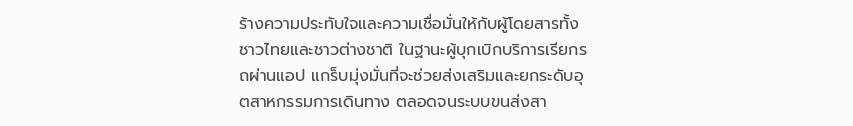ร้างความประทับใจและความเชื่อมั่นให้กับผู้โดยสารทั้งชาวไทยและชาวต่างชาติ ในฐานะผู้บุกเบิกบริการเรียกรถผ่านแอป แกร็บมุ่งมั่นที่จะช่วยส่งเสริมและยกระดับอุตสาหกรรมการเดินทาง ตลอดจนระบบขนส่งสา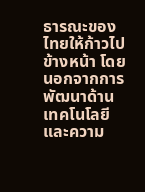ธารณะของไทยให้ก้าวไปข้างหน้า โดยนอกจากการพัฒนาด้านเทคโนโลยีและความ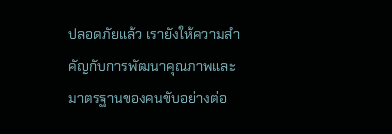ปลอดภัยแล้ว เรายังให้ความสำคัญกับการพัฒนาคุณภาพและมาตรฐานของคนขับอย่างต่อ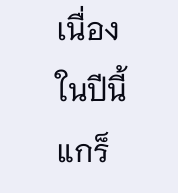เนื่อง ในปีนี้แกร็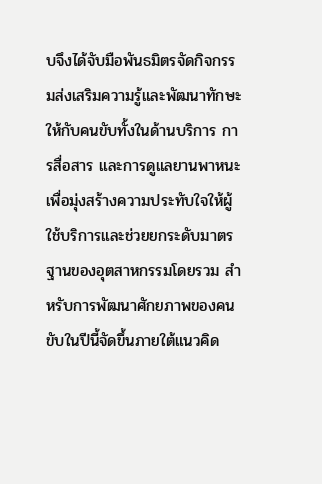บจึงได้จับมือพันธมิตรจัดกิจกรรมส่งเสริมความรู้และพัฒนาทักษะให้กับคนขับทั้งในด้านบริการ การสื่อสาร และการดูแลยานพาหนะ เพื่อมุ่งสร้างความประทับใจให้ผู้ใช้บริการและช่วยยกระดับมาตรฐานของอุตสาหกรรมโดยรวม สำหรับการพัฒนาศักยภาพของคนขับในปีนี้จัดขึ้นภายใต้แนวคิด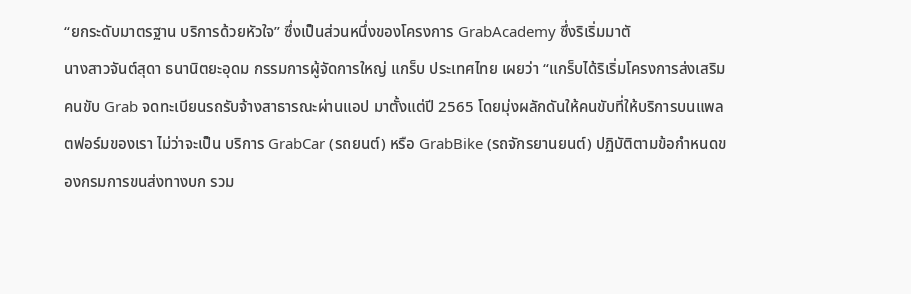“ยกระดับมาตรฐาน บริการด้วยหัวใจ” ซึ่งเป็นส่วนหนึ่งของโครงการ GrabAcademy ซึ่งริเริ่มมาตั
นางสาวจันต์สุดา ธนานิตยะอุดม กรรมการผู้จัดการใหญ่ แกร็บ ประเทศไทย เผยว่า “แกร็บได้ริเริ่มโครงการส่งเสริมคนขับ Grab จดทะเบียนรถรับจ้างสาธารณะผ่านแอป มาตั้งแต่ปี 2565 โดยมุ่งผลักดันให้คนขับที่ให้บริการบนแพลตฟอร์มของเรา ไม่ว่าจะเป็น บริการ GrabCar (รถยนต์) หรือ GrabBike (รถจักรยานยนต์) ปฏิบัติตามข้อกำหนดของกรมการขนส่งทางบก รวม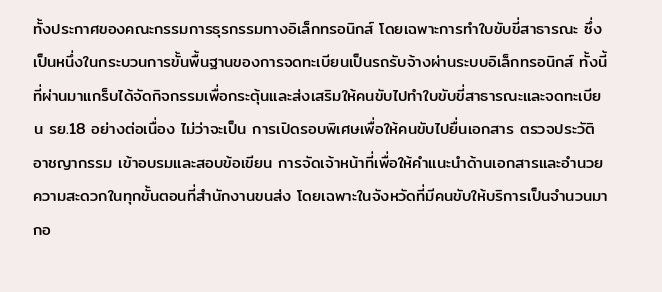ทั้งประกาศของคณะกรรมการธุรกรรมทางอิเล็กทรอนิกส์ โดยเฉพาะการทำใบขับขี่สาธารณะ ซึ่งเป็นหนึ่งในกระบวนการขั้นพื้นฐานของการจดทะเบียนเป็นรถรับจ้างผ่านระบบอิเล็กทรอนิกส์ ทั้งนี้ ที่ผ่านมาแกร็บได้จัดกิจกรรมเพื่อกระตุ้นและส่งเสริมให้คนขับไปทำใบขับขี่สาธารณะและจดทะเบียน รย.18 อย่างต่อเนื่อง ไม่ว่าจะเป็น การเปิดรอบพิเศษเพื่อให้คนขับไปยื่นเอกสาร ตรวจประวัติอาชญากรรม เข้าอบรมและสอบข้อเขียน การจัดเจ้าหน้าที่เพื่อให้คำแนะนำด้านเอกสารและอำนวยความสะดวกในทุกขั้นตอนที่สำนักงานขนส่ง โดยเฉพาะในจังหวัดที่มีคนขับให้บริการเป็นจำนวนมากอ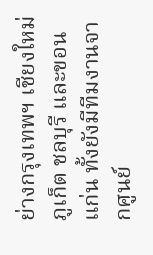ย่างกรุงเทพฯ เชียงใหม่ ภูเก็ต ชลบุรี และขอนแก่น ทั้งยังมีทีมงานจากศูนย์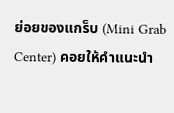ย่อยของแกร็บ (Mini Grab Center) คอยให้คำแนะนำ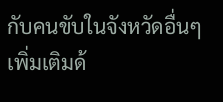กับคนขับในจังหวัดอื่นๆ เพิ่มเติมด้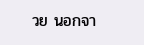วย นอกจา